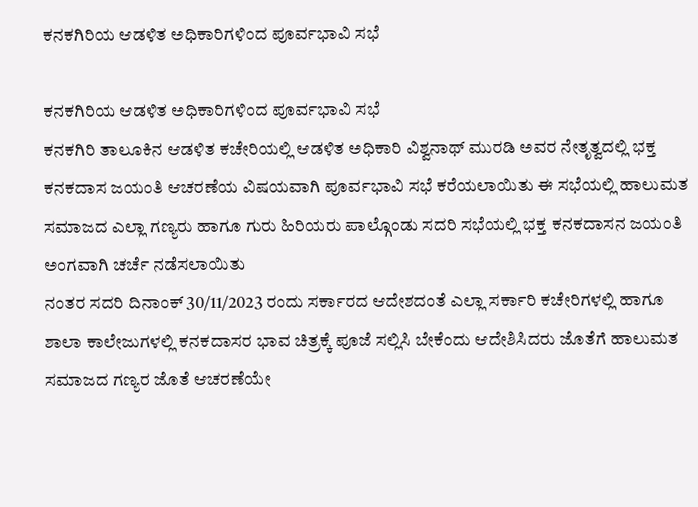ಕನಕಗಿರಿಯ ಆಡಳಿತ ಅಧಿಕಾರಿಗಳಿಂದ ಪೂರ್ವಭಾವಿ ಸಭೆ

ಕನಕಗಿರಿಯ ಆಡಳಿತ ಅಧಿಕಾರಿಗಳಿಂದ ಪೂರ್ವಭಾವಿ ಸಭೆ
ಕನಕಗಿರಿ ತಾಲೂಕಿನ ಆಡಳಿತ ಕಚೇರಿಯಲ್ಲಿ ಆಡಳಿತ ಅಧಿಕಾರಿ ವಿಶ್ವನಾಥ್ ಮುರಡಿ ಅವರ ನೇತೃತ್ವದಲ್ಲಿ ಭಕ್ತ ಕನಕದಾಸ ಜಯಂತಿ ಆಚರಣೆಯ ವಿಷಯವಾಗಿ ಪೂರ್ವಭಾವಿ ಸಭೆ ಕರೆಯಲಾಯಿತು ಈ ಸಭೆಯಲ್ಲಿ ಹಾಲುಮತ ಸಮಾಜದ ಎಲ್ಲಾ ಗಣ್ಯರು ಹಾಗೂ ಗುರು ಹಿರಿಯರು ಪಾಲ್ಗೊಂಡು ಸದರಿ ಸಭೆಯಲ್ಲಿ ಭಕ್ತ ಕನಕದಾಸನ ಜಯಂತಿ ಅಂಗವಾಗಿ ಚರ್ಚೆ ನಡೆಸಲಾಯಿತು
ನಂತರ ಸದರಿ ದಿನಾಂಕ್ 30/11/2023 ರಂದು ಸರ್ಕಾರದ ಆದೇಶದಂತೆ ಎಲ್ಲಾ ಸರ್ಕಾರಿ ಕಚೇರಿಗಳಲ್ಲಿ ಹಾಗೂ ಶಾಲಾ ಕಾಲೇಜುಗಳಲ್ಲಿ ಕನಕದಾಸರ ಭಾವ ಚಿತ್ರಕ್ಕೆ ಪೂಜೆ ಸಲ್ಲಿಸಿ ಬೇಕೆಂದು ಆದೇಶಿಸಿದರು ಜೊತೆಗೆ ಹಾಲುಮತ ಸಮಾಜದ ಗಣ್ಯರ ಜೊತೆ ಆಚರಣೆಯೇ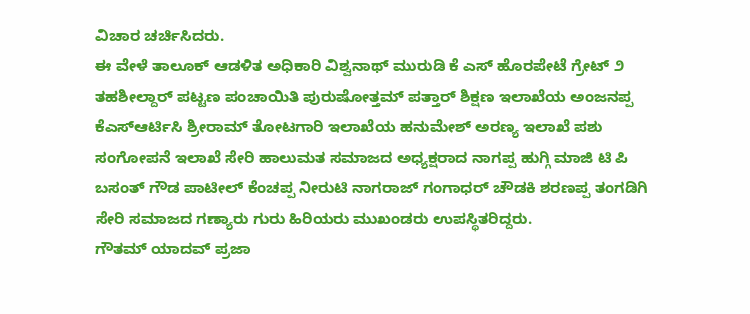ವಿಚಾರ ಚರ್ಚಿಸಿದರು.
ಈ ವೇಳೆ ತಾಲೂಕ್ ಆಡಳಿತ ಅಧಿಕಾರಿ ವಿಶ್ವನಾಥ್ ಮುರುಡಿ ಕೆ ಎಸ್ ಹೊರಪೇಟೆ ಗ್ರೇಟ್ ೨ ತಹಶೀಲ್ದಾರ್ ಪಟ್ಟಣ ಪಂಚಾಯಿತಿ ಪುರುಷೋತ್ತಮ್ ಪತ್ತಾರ್ ಶಿಕ್ಷಣ ಇಲಾಖೆಯ ಅಂಜನಪ್ಪ ಕೆಎಸ್ಆರ್ಟಿಸಿ ಶ್ರೀರಾಮ್ ತೋಟಗಾರಿ ಇಲಾಖೆಯ ಹನುಮೇಶ್ ಅರಣ್ಯ ಇಲಾಖೆ ಪಶು ಸಂಗೋಪನೆ ಇಲಾಖೆ ಸೇರಿ ಹಾಲುಮತ ಸಮಾಜದ ಅಧ್ಯಕ್ಷರಾದ ನಾಗಪ್ಪ ಹುಗ್ಗಿ ಮಾಜಿ ಟಿ ಪಿ ಬಸಂತ್ ಗೌಡ ಪಾಟೀಲ್ ಕೆಂಚಪ್ಪ ನೀರುಟಿ ನಾಗರಾಜ್ ಗಂಗಾಧರ್ ಚೌಡಕಿ ಶರಣಪ್ಪ ತಂಗಡಿಗಿ ಸೇರಿ ಸಮಾಜದ ಗಣ್ಯಾರು ಗುರು ಹಿರಿಯರು ಮುಖಂಡರು ಉಪಸ್ಥಿತರಿದ್ದರು.
ಗೌತಮ್ ಯಾದವ್ ಪ್ರಜಾ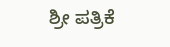ಶ್ರೀ ಪತ್ರಿಕೆ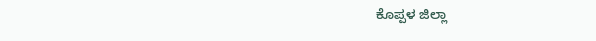ಕೊಪ್ಪಳ ಜಿಲ್ಲಾ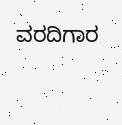ವರದಿಗಾರ